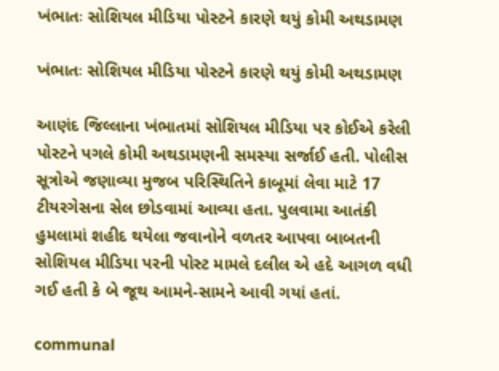ખંભાતઃ સોશિયલ મીડિયા પોસ્ટને કારણે થયું કોમી અથડામણ

ખંભાતઃ સોશિયલ મીડિયા પોસ્ટને કારણે થયું કોમી અથડામણ

આણંદ જિલ્લાના ખંભાતમાં સોશિયલ મીડિયા પર કોઈએ કરેલી પોસ્ટને પગલે કોમી અથડામણની સમસ્યા સર્જાઈ હતી. પોલીસ સૂત્રોએ જણાવ્યા મુજબ પરિસ્થિતિને કાબૂમાં લેવા માટે 17 ટીયરગેસના સેલ છોડવામાં આવ્યા હતા. પુલવામા આતંકી હુમલામાં શહીદ થયેલા જવાનોને વળતર આપવા બાબતની સોશિયલ મીડિયા પરની પોસ્ટ મામલે દલીલ એ હદે આગળ વધી ગઈ હતી કે બે જૂથ આમને-સામને આવી ગયાં હતાં.

communal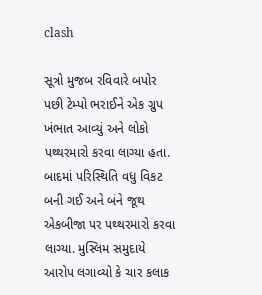clash

સૂત્રો મુજબ રવિવારે બપોર પછી ટેમ્પો ભરાઈને એક ગ્રુપ ખંભાત આવ્યું અને લોકો પથ્થરમારો કરવા લાગ્યા હતા. બાદમાં પરિસ્થિતિ વધુ વિકટ બની ગઈ અને બંને જૂથ એકબીજા પર પથ્થરમારો કરવા લાગ્યા. મુસ્લિમ સમુદાયે આરોપ લગાવ્યો કે ચાર કલાક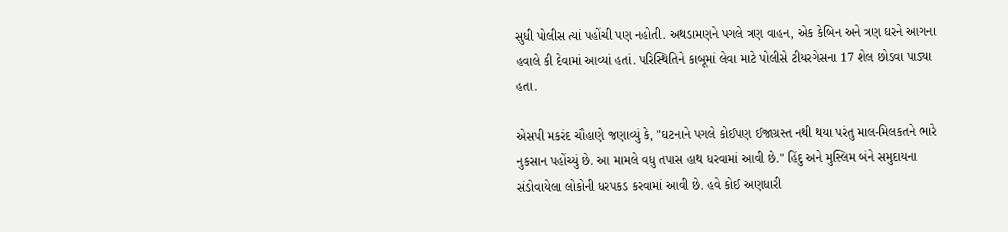સુધી પોલીસ ત્યાં પહોંચી પણ નહોતી. અથડામણને પગલે ત્રણ વાહન, એક કેબિન અને ત્રણ ઘરને આગના હવાલે કી દેવામાં આવ્યાં હતાં. પરિસ્થિતિને કાબૂમાં લેવા માટે પોલીસે ટીયરગેસના 17 શેલ છોડવા પાડ્યા હતા.

એસપી મકરંદ ચૌહાણે જણાવ્યું કે, "ઘટનાને પગલે કોઈપણ ઈજાગ્રસ્ત નથી થયા પરંતુ માલ-મિલકતને ભારે નુકસાન પહોંચ્યું છે. આ મામલે વધુ તપાસ હાથ ધરવામાં આવી છે." હિંદુ અને મુસ્લિમ બંને સમુદાયના સંડોવાયેલા લોકોની ધરપકડ કરવામાં આવી છે. હવે કોઈ અણધારી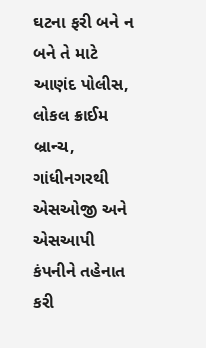ઘટના ફરી બને ન બને તે માટે આણંદ પોલીસ, લોકલ ક્રાઈમ બ્રાન્ચ, ગાંધીનગરથી એસઓજી અને એસઆપી કંપનીને તહેનાત કરી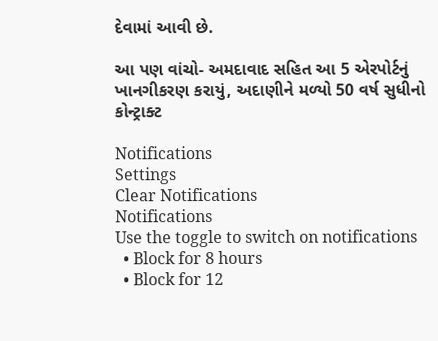દેવામાં આવી છે.

આ પણ વાંચો- અમદાવાદ સહિત આ 5 એરપોર્ટનું ખાનગીકરણ કરાયું, અદાણીને મળ્યો 50 વર્ષ સુધીનો કોન્ટ્રાક્ટ

Notifications
Settings
Clear Notifications
Notifications
Use the toggle to switch on notifications
  • Block for 8 hours
  • Block for 12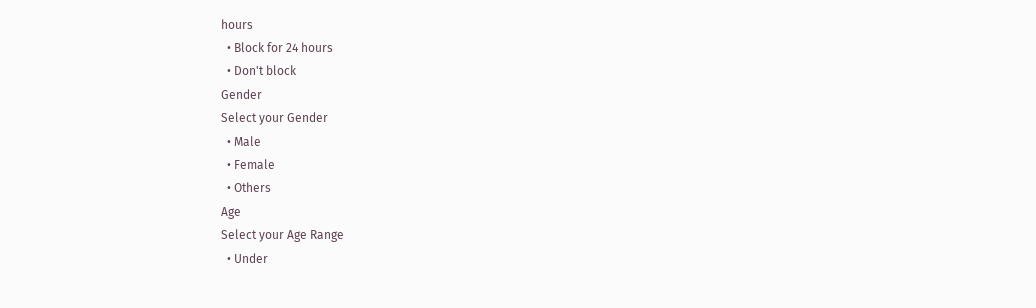hours
  • Block for 24 hours
  • Don't block
Gender
Select your Gender
  • Male
  • Female
  • Others
Age
Select your Age Range
  • Under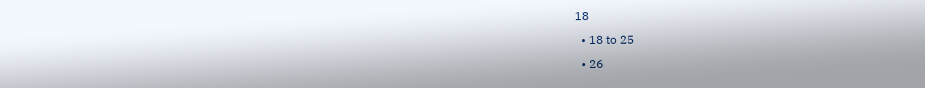18
  • 18 to 25
  • 26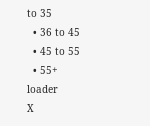to 35
  • 36 to 45
  • 45 to 55
  • 55+
loader
X